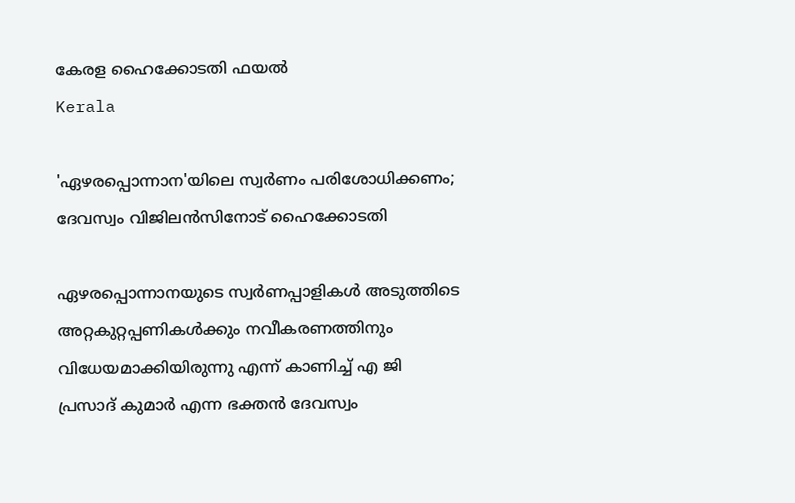കേരള ഹൈക്കോടതി ഫയൽ
Kerala

'ഏഴരപ്പൊന്നാന'യിലെ സ്വര്‍ണം പരിശോധിക്കണം; ദേവസ്വം വിജിലന്‍സിനോട് ഹൈക്കോടതി

ഏഴരപ്പൊന്നാനയുടെ സ്വര്‍ണപ്പാളികള്‍ അടുത്തിടെ അറ്റകുറ്റപ്പണികള്‍ക്കും നവീകരണത്തിനും വിധേയമാക്കിയിരുന്നു എന്ന് കാണിച്ച് എ ജി പ്രസാദ് കുമാര്‍ എന്ന ഭക്തന്‍ ദേവസ്വം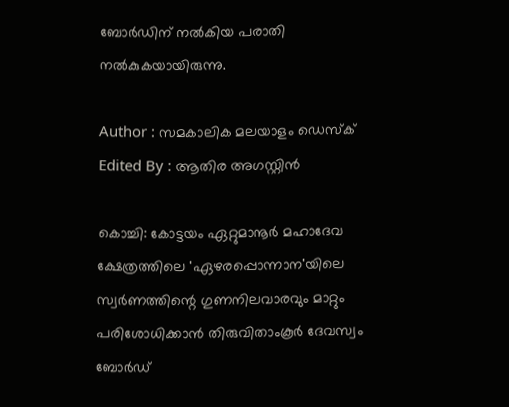ബോര്‍ഡിന് നല്‍കിയ പരാതി നല്‍കുകയായിരുന്നു.

Author : സമകാലിക മലയാളം ഡെസ്ക്
Edited By : ആതിര അഗസ്റ്റിന്‍

കൊച്ചി: കോട്ടയം ഏറ്റുമാനൂര്‍ മഹാദേവ ക്ഷേത്രത്തിലെ 'ഏഴരപ്പൊന്നാന'യിലെ സ്വര്‍ണത്തിന്റെ ഗുണനിലവാരവും മാറ്റും പരിശോധിക്കാന്‍ തിരുവിതാംകൂര്‍ ദേവസ്വം ബോര്‍ഡ്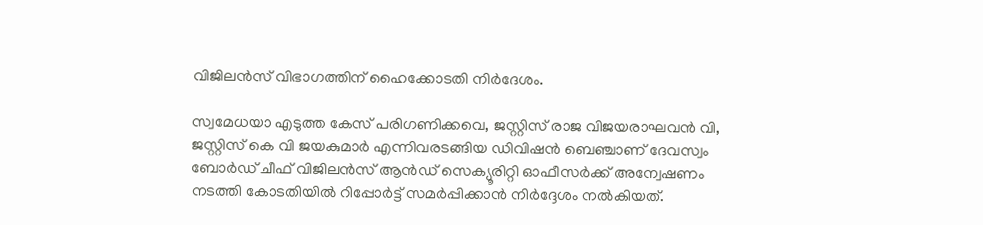വിജിലന്‍സ് വിഭാഗത്തിന് ഹൈക്കോടതി നിര്‍ദേശം.

സ്വമേധയാ എടുത്ത കേസ് പരിഗണിക്കവെ, ജസ്റ്റിസ് രാജ വിജയരാഘവന്‍ വി, ജസ്റ്റിസ് കെ വി ജയകുമാര്‍ എന്നിവരടങ്ങിയ ഡിവിഷന്‍ ബെഞ്ചാണ് ദേവസ്വം ബോര്‍ഡ് ചീഫ് വിജിലന്‍സ് ആന്‍ഡ് സെക്യൂരിറ്റി ഓഫീസര്‍ക്ക് അന്വേഷണം നടത്തി കോടതിയില്‍ റിപ്പോര്‍ട്ട് സമര്‍പ്പിക്കാന്‍ നിര്‍ദ്ദേശം നല്‍കിയത്.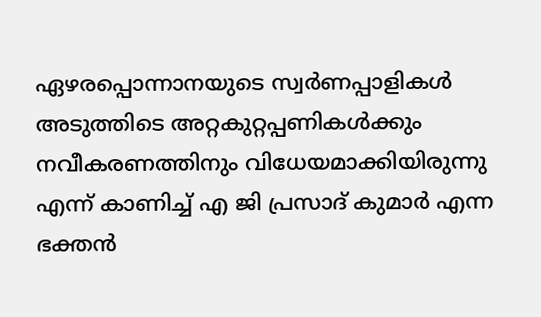ഏഴരപ്പൊന്നാനയുടെ സ്വര്‍ണപ്പാളികള്‍ അടുത്തിടെ അറ്റകുറ്റപ്പണികള്‍ക്കും നവീകരണത്തിനും വിധേയമാക്കിയിരുന്നു എന്ന് കാണിച്ച് എ ജി പ്രസാദ് കുമാര്‍ എന്ന ഭക്തന്‍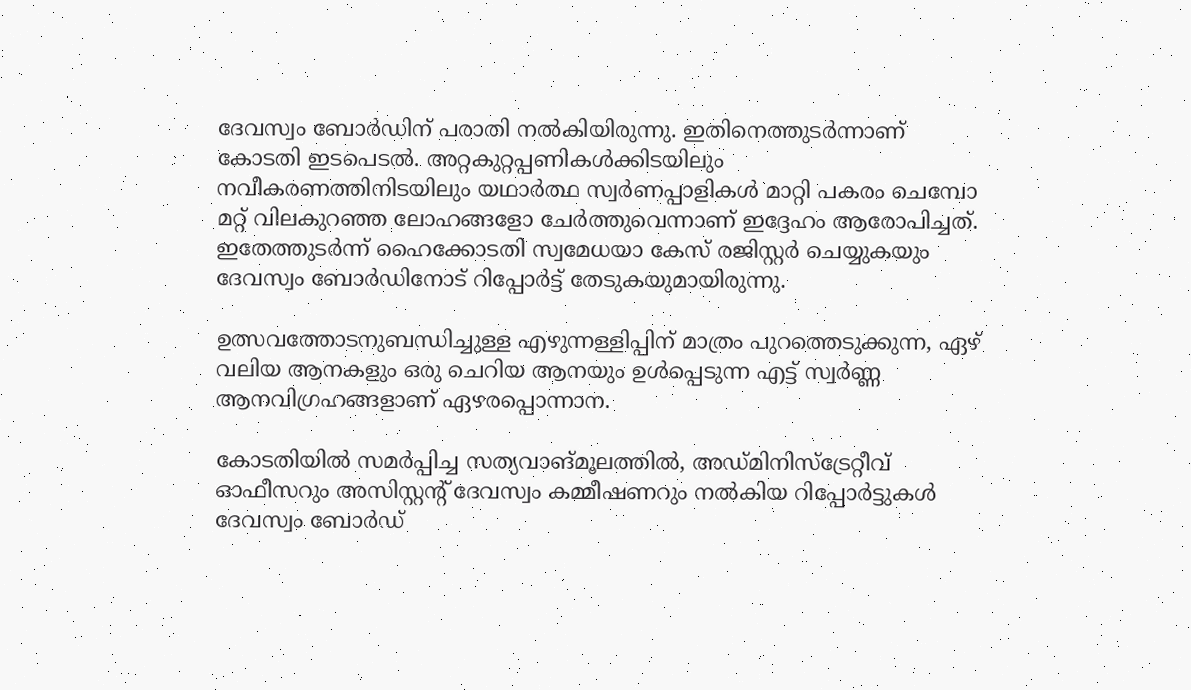ദേവസ്വം ബോര്‍ഡിന് പരാതി നല്‍കിയിരുന്നു. ഇതിനെത്തുടര്‍ന്നാണ് കോടതി ഇടപെടല്‍. അറ്റകുറ്റപ്പണികള്‍ക്കിടയിലും നവീകരണത്തിനിടയിലും യഥാര്‍ത്ഥ സ്വര്‍ണപ്പാളികള്‍ മാറ്റി പകരം ചെമ്പോ മറ്റ് വിലകുറഞ്ഞ ലോഹങ്ങളോ ചേര്‍ത്തുവെന്നാണ് ഇദ്ദേഹം ആരോപിച്ചത്. ഇതേത്തുടര്‍ന്ന് ഹൈക്കോടതി സ്വമേധയാ കേസ് രജിസ്റ്റര്‍ ചെയ്യുകയും ദേവസ്വം ബോര്‍ഡിനോട് റിപ്പോര്‍ട്ട് തേടുകയുമായിരുന്നു.

ഉത്സവത്തോടനുബന്ധിച്ചുള്ള എഴുന്നള്ളിപ്പിന് മാത്രം പുറത്തെടുക്കുന്ന, ഏഴ് വലിയ ആനകളും ഒരു ചെറിയ ആനയും ഉള്‍പ്പെടുന്ന എട്ട് സ്വര്‍ണ്ണ ആനവിഗ്രഹങ്ങളാണ് ഏഴരപ്പൊന്നാന.

കോടതിയില്‍ സമര്‍പ്പിച്ച സത്യവാങ്മൂലത്തില്‍, അഡ്മിനിസ്‌ട്രേറ്റീവ് ഓഫീസറും അസിസ്റ്റന്റ് ദേവസ്വം കമ്മീഷണറും നല്‍കിയ റിപ്പോര്‍ട്ടുകള്‍ ദേവസ്വം ബോര്‍ഡ്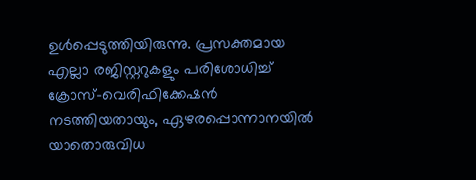ഉള്‍പ്പെടുത്തിയിരുന്നു. പ്രസക്തമായ എല്ലാ രജിസ്റ്ററുകളും പരിശോധിച്ച് ക്രോസ്-വെരിഫിക്കേഷന്‍ നടത്തിയതായും, ഏഴരപ്പൊന്നാനയില്‍ യാതൊരുവിധ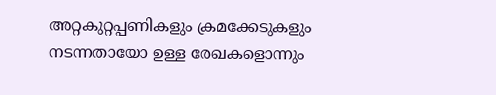അറ്റകുറ്റപ്പണികളും ക്രമക്കേടുകളും നടന്നതായോ ഉള്ള രേഖകളൊന്നും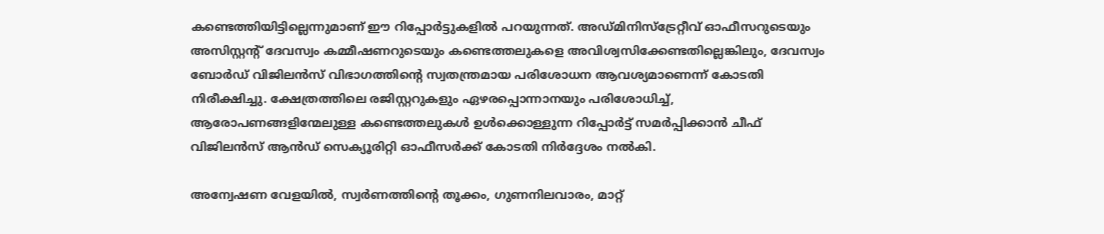കണ്ടെത്തിയിട്ടില്ലെന്നുമാണ് ഈ റിപ്പോര്‍ട്ടുകളില്‍ പറയുന്നത്. അഡ്മിനിസ്‌ട്രേറ്റീവ് ഓഫീസറുടെയും അസിസ്റ്റന്റ് ദേവസ്വം കമ്മീഷണറുടെയും കണ്ടെത്തലുകളെ അവിശ്വസിക്കേണ്ടതില്ലെങ്കിലും, ദേവസ്വം ബോര്‍ഡ് വിജിലന്‍സ് വിഭാഗത്തിന്റെ സ്വതന്ത്രമായ പരിശോധന ആവശ്യമാണെന്ന് കോടതി നിരീക്ഷിച്ചു. ക്ഷേത്രത്തിലെ രജിസ്റ്ററുകളും ഏഴരപ്പൊന്നാനയും പരിശോധിച്ച്, ആരോപണങ്ങളിന്മേലുള്ള കണ്ടെത്തലുകള്‍ ഉള്‍ക്കൊള്ളുന്ന റിപ്പോര്‍ട്ട് സമര്‍പ്പിക്കാന്‍ ചീഫ് വിജിലന്‍സ് ആന്‍ഡ് സെക്യൂരിറ്റി ഓഫീസര്‍ക്ക് കോടതി നിര്‍ദ്ദേശം നല്‍കി.

അന്വേഷണ വേളയില്‍, സ്വര്‍ണത്തിന്റെ തൂക്കം, ഗുണനിലവാരം, മാറ്റ്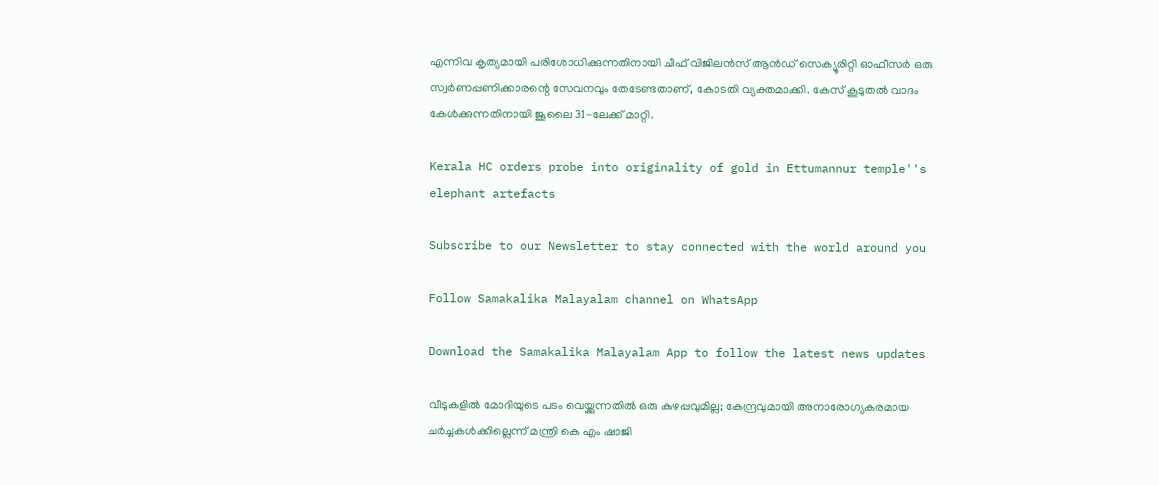എന്നിവ കൃത്യമായി പരിശോധിക്കുന്നതിനായി ചീഫ് വിജിലന്‍സ് ആന്‍ഡ് സെക്യൂരിറ്റി ഓഫീസര്‍ ഒരു സ്വര്‍ണപ്പണിക്കാരന്റെ സേവനവും തേടേണ്ടതാണ്, കോടതി വ്യക്തമാക്കി. കേസ് കൂടുതല്‍ വാദം കേള്‍ക്കുന്നതിനായി ജൂലൈ 31-ലേക്ക് മാറ്റി.

Kerala HC orders probe into originality of gold in Ettumannur temple''s elephant artefacts

Subscribe to our Newsletter to stay connected with the world around you

Follow Samakalika Malayalam channel on WhatsApp

Download the Samakalika Malayalam App to follow the latest news updates

വീടുകളില്‍ മോദിയുടെ പടം വെയ്ക്കുന്നതില്‍ ഒരു കുഴപ്പവുമില്ല; കേന്ദ്രവുമായി അനാരോഗ്യകരമായ ചര്‍ച്ചകള്‍ക്കില്ലെന്ന് മന്ത്രി കെ എം ഷാജി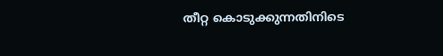തീറ്റ കൊടുക്കുന്നതിനിടെ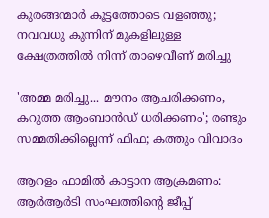കുരങ്ങന്മാര്‍ കൂട്ടത്തോടെ വളഞ്ഞു; നവവധു കുന്നിന് മുകളിലുള്ള ക്ഷേത്രത്തില്‍ നിന്ന് താഴെവീണ് മരിച്ചു

'അമ്മ മരിച്ചു... മൗനം ആചരിക്കണം, കറുത്ത ആംബാൻഡ് ധരിക്കണം'; രണ്ടും സമ്മതിക്കില്ലെന്ന് ഫിഫ; കത്തും വിവാദം

ആറളം ഫാമില്‍ കാട്ടാന ആക്രമണം: ആര്‍ആര്‍ടി സംഘത്തിന്റെ ജീപ്പ്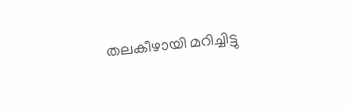തലകീഴായി മറിച്ചിട്ടു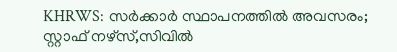KHRWS: സർക്കാർ സ്ഥാപനത്തിൽ അവസരം; സ്റ്റാഫ് നഴ്‌സ്,സിവിൽ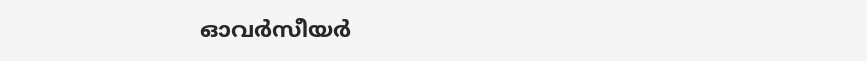ഓവർസീയർ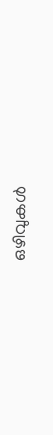ഒഴിവുകൾ